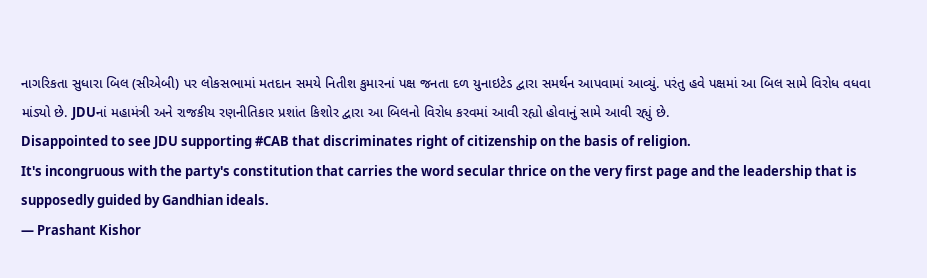નાગરિકતા સુધારા બિલ (સીએબી) પર લોકસભામાં મતદાન સમયે નિતીશ કુમારનાં પક્ષ જનતા દળ યુનાઇટેડ દ્વારા સમર્થન આપવામાં આવ્યું. પરંતુ હવે પક્ષમાં આ બિલ સામે વિરોધ વધવા માંડ્યો છે. JDUનાં મહામંત્રી અને રાજકીય રણનીતિકાર પ્રશાંત કિશોર દ્વારા આ બિલનો વિરોધ કરવમાં આવી રહ્યો હોવાનું સામે આવી રહ્યું છે.
Disappointed to see JDU supporting #CAB that discriminates right of citizenship on the basis of religion.
It's incongruous with the party's constitution that carries the word secular thrice on the very first page and the leadership that is supposedly guided by Gandhian ideals.
— Prashant Kishor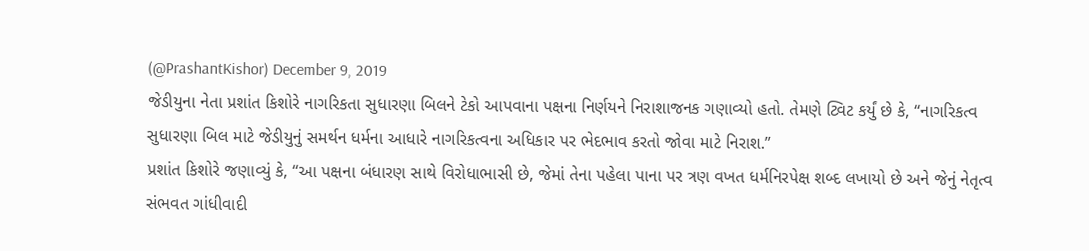(@PrashantKishor) December 9, 2019
જેડીયુના નેતા પ્રશાંત કિશોરે નાગરિકતા સુધારણા બિલને ટેકો આપવાના પક્ષના નિર્ણયને નિરાશાજનક ગણાવ્યો હતો. તેમણે ટ્વિટ કર્યું છે કે, “નાગરિકત્વ સુધારણા બિલ માટે જેડીયુનું સમર્થન ધર્મના આધારે નાગરિકત્વના અધિકાર પર ભેદભાવ કરતો જોવા માટે નિરાશ.”
પ્રશાંત કિશોરે જણાવ્યું કે, “આ પક્ષના બંધારણ સાથે વિરોધાભાસી છે, જેમાં તેના પહેલા પાના પર ત્રણ વખત ધર્મનિરપેક્ષ શબ્દ લખાયો છે અને જેનું નેતૃત્વ સંભવત ગાંધીવાદી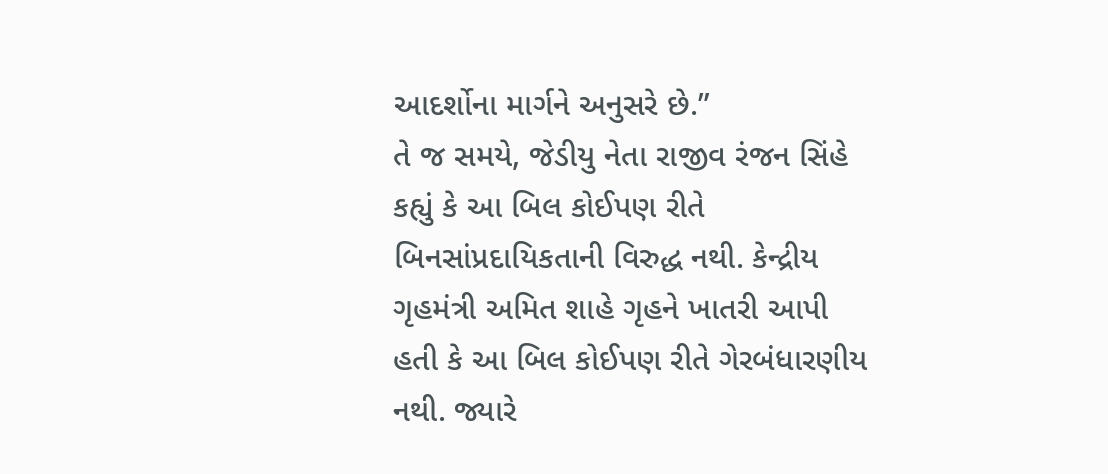આદર્શોના માર્ગને અનુસરે છે.”
તે જ સમયે, જેડીયુ નેતા રાજીવ રંજન સિંહે કહ્યું કે આ બિલ કોઈપણ રીતે બિનસાંપ્રદાયિકતાની વિરુદ્ધ નથી. કેન્દ્રીય ગૃહમંત્રી અમિત શાહે ગૃહને ખાતરી આપી હતી કે આ બિલ કોઈપણ રીતે ગેરબંધારણીય નથી. જ્યારે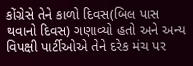કોંગ્રેસે તેને કાળો દિવસ(બિલ પાસ થવાનો દિવસ) ગણાવ્યો હતો અને અન્ય વિપક્ષી પાર્ટીઓએ તેને દરેક મંચ પર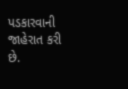પડકારવાની જાહેરાત કરી છે.